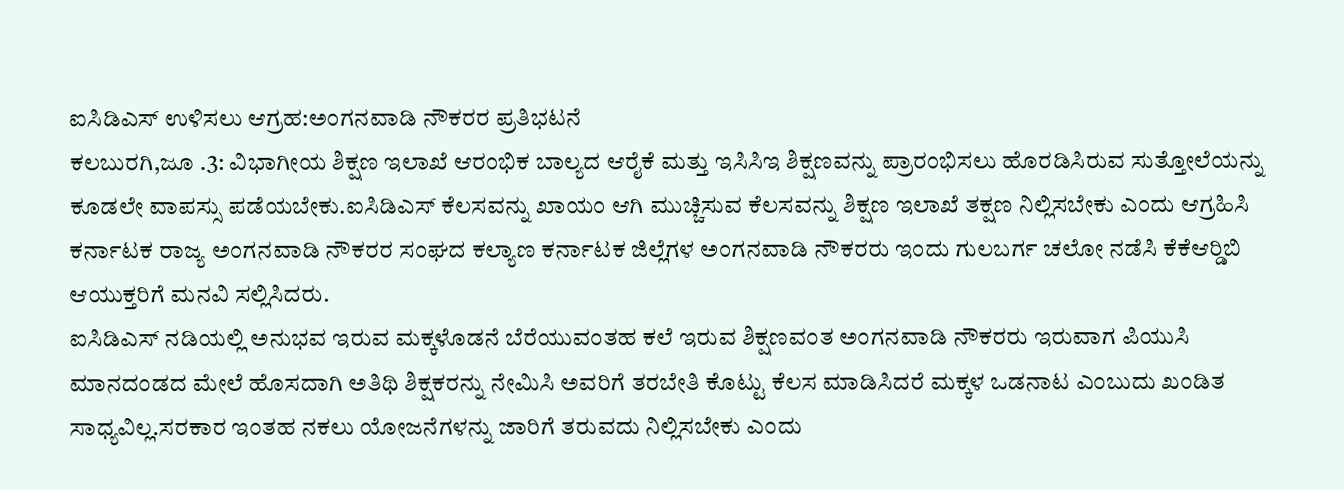ಐಸಿಡಿಎಸ್ ಉಳಿಸಲು ಆಗ್ರಹ:ಅಂಗನವಾಡಿ ನೌಕರರ ಪ್ರತಿಭಟನೆ
ಕಲಬುರಗಿ,ಜೂ .3: ವಿಭಾಗೀಯ ಶಿಕ್ಷಣ ಇಲಾಖೆ ಆರಂಭಿಕ ಬಾಲ್ಯದ ಆರೈಕೆ ಮತ್ತು ಇಸಿಸಿಇ ಶಿಕ್ಷಣವನ್ನು ಪ್ರಾರಂಭಿಸಲು ಹೊರಡಿಸಿರುವ ಸುತ್ತೋಲೆಯನ್ನು ಕೂಡಲೇ ವಾಪಸ್ಸು ಪಡೆಯಬೇಕು.ಐಸಿಡಿಎಸ್ ಕೆಲಸವನ್ನು ಖಾಯಂ ಆಗಿ ಮುಚ್ಚಿಸುವ ಕೆಲಸವನ್ನು ಶಿಕ್ಷಣ ಇಲಾಖೆ ತಕ್ಷಣ ನಿಲ್ಲಿಸಬೇಕು ಎಂದು ಆಗ್ರಹಿಸಿ ಕರ್ನಾಟಕ ರಾಜ್ಯ ಅಂಗನವಾಡಿ ನೌಕರರ ಸಂಘದ ಕಲ್ಯಾಣ ಕರ್ನಾಟಕ ಜಿಲ್ಲೆಗಳ ಅಂಗನವಾಡಿ ನೌಕರರು ಇಂದು ಗುಲಬರ್ಗ ಚಲೋ ನಡೆಸಿ ಕೆಕೆಆರ್‍ಡಿಬಿ ಆಯುಕ್ತರಿಗೆ ಮನವಿ ಸಲ್ಲಿಸಿದರು.
ಐಸಿಡಿಎಸ್ ನಡಿಯಲ್ಲಿ ಅನುಭವ ಇರುವ ಮಕ್ಕಳೊಡನೆ ಬೆರೆಯುವಂತಹ ಕಲೆ ಇರುವ ಶಿಕ್ಷಣವಂತ ಅಂಗನವಾಡಿ ನೌಕರರು ಇರುವಾಗ ಪಿಯುಸಿ ಮಾನದಂಡದ ಮೇಲೆ ಹೊಸದಾಗಿ ಅತಿಥಿ ಶಿಕ್ಷಕರನ್ನು ನೇಮಿಸಿ ಅವರಿಗೆ ತರಬೇತಿ ಕೊಟ್ಟು ಕೆಲಸ ಮಾಡಿಸಿದರೆ ಮಕ್ಕಳ ಒಡನಾಟ ಎಂಬುದು ಖಂಡಿತ ಸಾಧ್ಯವಿಲ್ಲ.ಸರಕಾರ ಇಂತಹ ನಕಲು ಯೋಜನೆಗಳನ್ನು ಜಾರಿಗೆ ತರುವದು ನಿಲ್ಲಿಸಬೇಕು ಎಂದು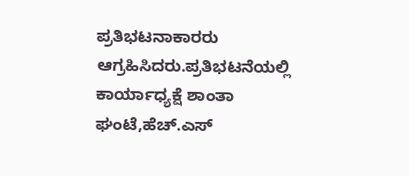ಪ್ರತಿಭಟನಾಕಾರರು ಆಗ್ರಹಿಸಿದರು.ಪ್ರತಿಭಟನೆಯಲ್ಲಿ ಕಾರ್ಯಾಧ್ಯಕ್ಷೆ ಶಾಂತಾ ಘಂಟೆ,ಹೆಚ್.ಎಸ್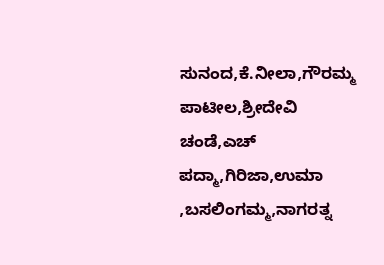ಸುನಂದ,ಕೆ.ನೀಲಾ,ಗೌರಮ್ಮ ಪಾಟೀಲ,ಶ್ರೀದೇವಿ ಚಂಡೆ,ಎಚ್ ಪದ್ಮಾ,ಗಿರಿಜಾ,ಉಮಾ ,ಬಸಲಿಂಗಮ್ಮ,ನಾಗರತ್ನ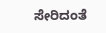ಸೇರಿದಂತೆ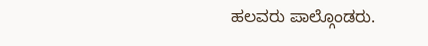ಹಲವರು ಪಾಲ್ಗೊಂಡರು.